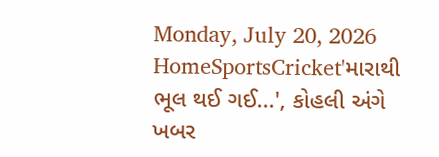Monday, July 20, 2026
HomeSportsCricket'મારાથી ભૂલ થઈ ગઈ...', કોહલી અંગે ખબર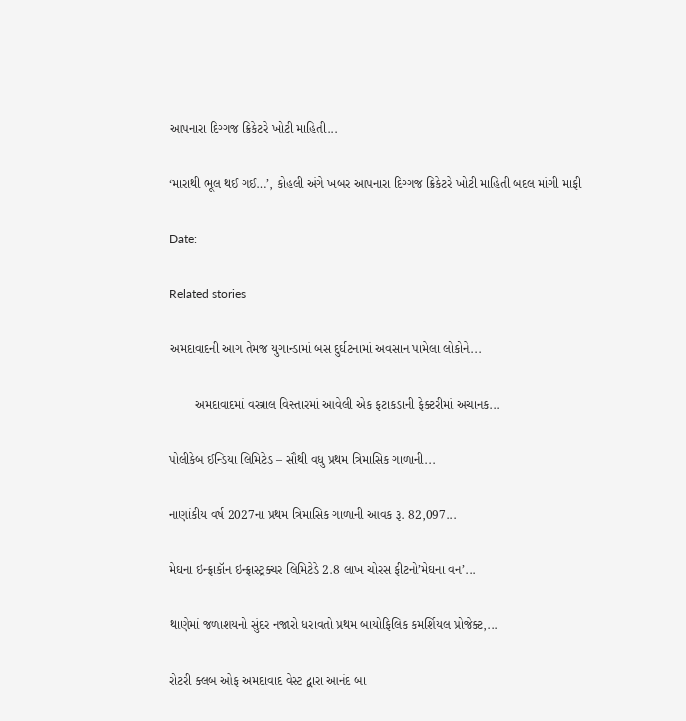આપનારા દિગ્ગજ ક્રિકેટરે ખોટી માહિતી...

‘મારાથી ભૂલ થઈ ગઈ…’, કોહલી અંગે ખબર આપનારા દિગ્ગજ ક્રિકેટરે ખોટી માહિતી બદલ માંગી માફી

Date:

Related stories

અમદાવાદની આગ તેમજ યુગાન્ડામાં બસ દુર્ઘટનામાં અવસાન પામેલા લોકોને...

       અમદાવાદમાં વસ્ત્રાલ વિસ્તારમાં આવેલી એક ફટાકડાની ફેક્ટરીમાં અચાનક...

પોલીકેબ ઈન્ડિયા લિમિટેડ – સૌથી વધુ પ્રથમ ત્રિમાસિક ગાળાની...

નાણાંકીય વર્ષ 2027ના પ્રથમ ત્રિમાસિક ગાળાની આવક રૂ. 82,097...

મેઘના ઇન્ફ્રાકૉન ઇન્ફ્રાસ્ટ્રક્ચર લિમિટેડે 2.8 લાખ ચોરસ ફીટનો’મેઘના વન’...

થાણેમાં જળાશયનો સુંદર નજારો ધરાવતો પ્રથમ બાયોફિલિક કમર્શિયલ પ્રોજેક્ટ,...

રોટરી ક્લબ ઓફ અમદાવાદ વેસ્ટ દ્વારા આનંદ બા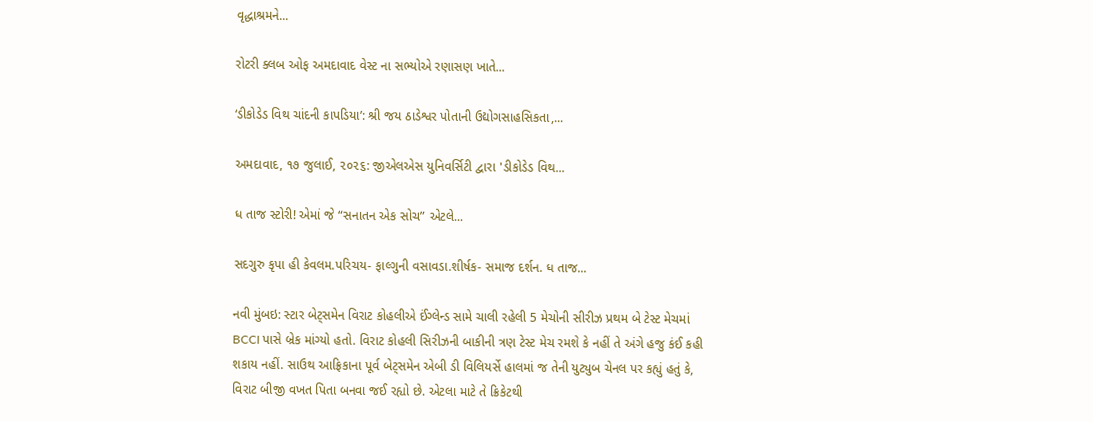વૃદ્ધાશ્રમને...

રોટરી ક્લબ ઓફ અમદાવાદ વેસ્ટ ના સભ્યોએ રણાસણ ખાતે...

‘ડીકોડેડ વિથ ચાંદની કાપડિયા’: શ્રી જય ઠાડેશ્વર પોતાની ઉદ્યોગસાહસિકતા,...

અમદાવાદ, ૧૭ જુલાઈ, ૨૦૨૬: જીએલએસ યુનિવર્સિટી દ્વારા 'ડીકોડેડ વિથ...

ધ તાજ સ્ટોરી! એમાં જે “સનાતન એક સોચ” એટલે...

સદગુરુ કૃપા હી કેવલમ.પરિચય- ફાલ્ગુની વસાવડા.શીર્ષક- સમાજ દર્શન. ધ તાજ...

નવી મુંબઇ: સ્ટાર બેટ્સમેન વિરાટ કોહલીએ ઈંગ્લેન્ડ સામે ચાલી રહેલી 5 મેચોની સીરીઝ પ્રથમ બે ટેસ્ટ મેચમાં BCCI પાસે બ્રેક માંગ્યો હતો. વિરાટ કોહલી સિરીઝની બાકીની ત્રણ ટેસ્ટ મેચ રમશે કે નહીં તે અંગે હજુ કંઈ કહી શકાય નહીં. સાઉથ આફ્રિકાના પૂર્વ બેટ્સમેન એબી ડી વિલિયર્સે હાલમાં જ તેની યુટ્યુબ ચેનલ પર કહ્યું હતું કે, વિરાટ બીજી વખત પિતા બનવા જઈ રહ્યો છે. એટલા માટે તે ક્રિકેટથી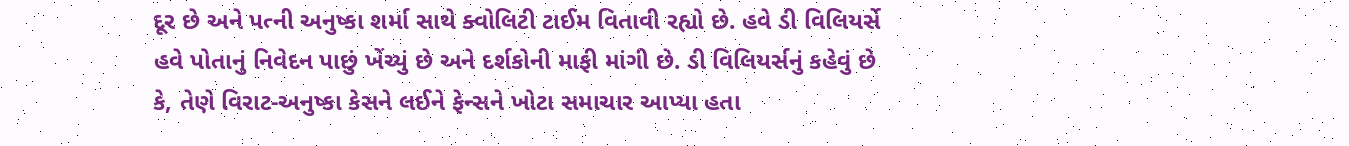દૂર છે અને પત્ની અનુષ્કા શર્મા સાથે ક્વોલિટી ટાઈમ વિતાવી રહ્યો છે. હવે ડી વિલિયર્સે હવે પોતાનું નિવેદન પાછું ખેંચ્યું છે અને દર્શકોની માફી માંગી છે. ડી વિલિયર્સનું કહેવું છે કે, તેણે વિરાટ-અનુષ્કા કેસને લઈને ફેન્સને ખોટા સમાચાર આપ્યા હતા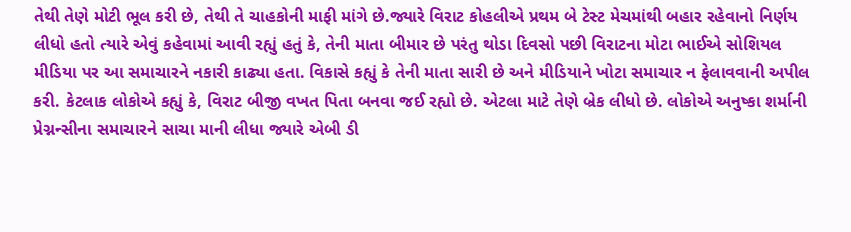તેથી તેણે મોટી ભૂલ કરી છે, તેથી તે ચાહકોની માફી માંગે છે.જ્યારે વિરાટ કોહલીએ પ્રથમ બે ટેસ્ટ મેચમાંથી બહાર રહેવાનો નિર્ણય લીધો હતો ત્યારે એવું કહેવામાં આવી રહ્યું હતું કે, તેની માતા બીમાર છે પરંતુ થોડા દિવસો પછી વિરાટના મોટા ભાઈએ સોશિયલ મીડિયા પર આ સમાચારને નકારી કાઢ્યા હતા. વિકાસે કહ્યું કે તેની માતા સારી છે અને મીડિયાને ખોટા સમાચાર ન ફેલાવવાની અપીલ કરી. કેટલાક લોકોએ કહ્યું કે, વિરાટ બીજી વખત પિતા બનવા જઈ રહ્યો છે. એટલા માટે તેણે બ્રેક લીધો છે. લોકોએ અનુષ્કા શર્માની પ્રેગ્નન્સીના સમાચારને સાચા માની લીધા જ્યારે એબી ડી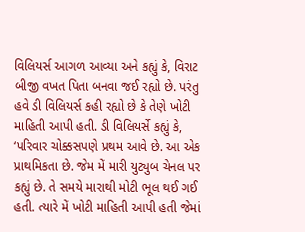વિલિયર્સ આગળ આવ્યા અને કહ્યું કે, વિરાટ બીજી વખત પિતા બનવા જઈ રહ્યો છે. પરંતુ હવે ડી વિલિયર્સ કહી રહ્યો છે કે તેણે ખોટી માહિતી આપી હતી. ડી વિલિયર્સે કહ્યું કે, ‘પરિવાર ચોક્કસપણે પ્રથમ આવે છે. આ એક પ્રાથમિકતા છે. જેમ મેં મારી યુટ્યુબ ચેનલ પર કહ્યું છે. તે સમયે મારાથી મોટી ભૂલ થઈ ગઈ હતી. ત્યારે મેં ખોટી માહિતી આપી હતી જેમાં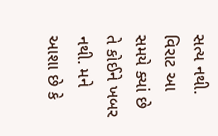સત્ય નથી. વિરાટ આ સમયે ક્યાં છે તે કોઈને ખબર નથી. મને આશા છે કે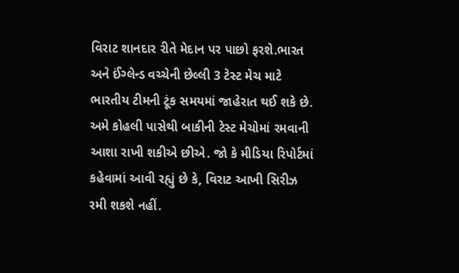વિરાટ શાનદાર રીતે મેદાન પર પાછો ફરશે.ભારત અને ઈંગ્લેન્ડ વચ્ચેની છેલ્લી 3 ટેસ્ટ મેચ માટે ભારતીય ટીમની ટૂંક સમયમાં જાહેરાત થઈ શકે છે. અમે કોહલી પાસેથી બાકીની ટેસ્ટ મેચોમાં રમવાની આશા રાખી શકીએ છીએ. જો કે મીડિયા રિપોર્ટમાં કહેવામાં આવી રહ્યું છે કે, વિરાટ આખી સિરીઝ રમી શકશે નહીં.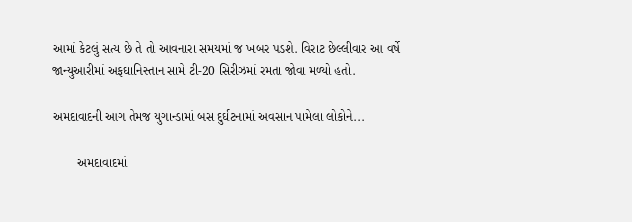આમાં કેટલું સત્ય છે તે તો આવનારા સમયમાં જ ખબર પડશે. વિરાટ છેલ્લીવાર આ વર્ષે જાન્યુઆરીમાં અફઘાનિસ્તાન સામે ટી-20 સિરીઝમાં રમતા જોવા મળ્યો હતો.

અમદાવાદની આગ તેમજ યુગાન્ડામાં બસ દુર્ઘટનામાં અવસાન પામેલા લોકોને...

       અમદાવાદમાં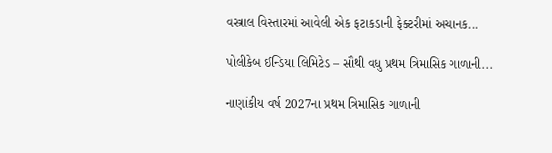વસ્ત્રાલ વિસ્તારમાં આવેલી એક ફટાકડાની ફેક્ટરીમાં અચાનક...

પોલીકેબ ઈન્ડિયા લિમિટેડ – સૌથી વધુ પ્રથમ ત્રિમાસિક ગાળાની...

નાણાંકીય વર્ષ 2027ના પ્રથમ ત્રિમાસિક ગાળાની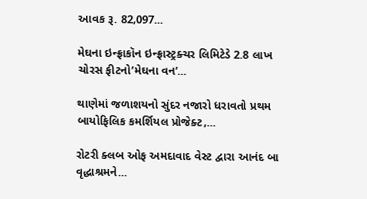આવક રૂ. 82,097...

મેઘના ઇન્ફ્રાકૉન ઇન્ફ્રાસ્ટ્રક્ચર લિમિટેડે 2.8 લાખ ચોરસ ફીટનો’મેઘના વન’...

થાણેમાં જળાશયનો સુંદર નજારો ધરાવતો પ્રથમ બાયોફિલિક કમર્શિયલ પ્રોજેક્ટ,...

રોટરી ક્લબ ઓફ અમદાવાદ વેસ્ટ દ્વારા આનંદ બા વૃદ્ધાશ્રમને...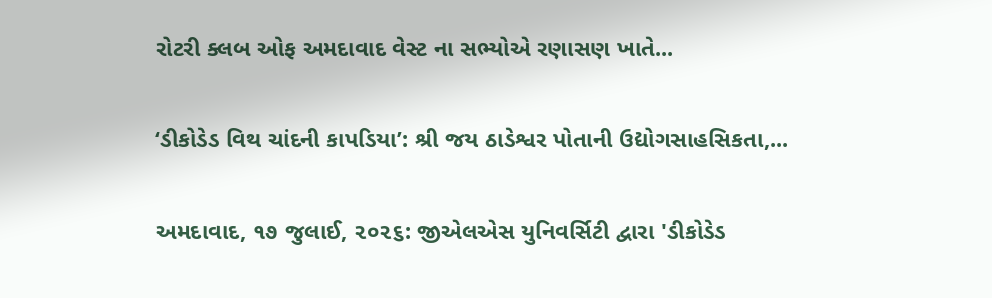રોટરી ક્લબ ઓફ અમદાવાદ વેસ્ટ ના સભ્યોએ રણાસણ ખાતે...

‘ડીકોડેડ વિથ ચાંદની કાપડિયા’: શ્રી જય ઠાડેશ્વર પોતાની ઉદ્યોગસાહસિકતા,...

અમદાવાદ, ૧૭ જુલાઈ, ૨૦૨૬: જીએલએસ યુનિવર્સિટી દ્વારા 'ડીકોડેડ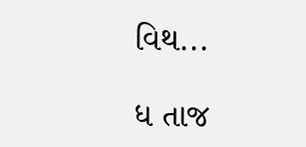વિથ...

ધ તાજ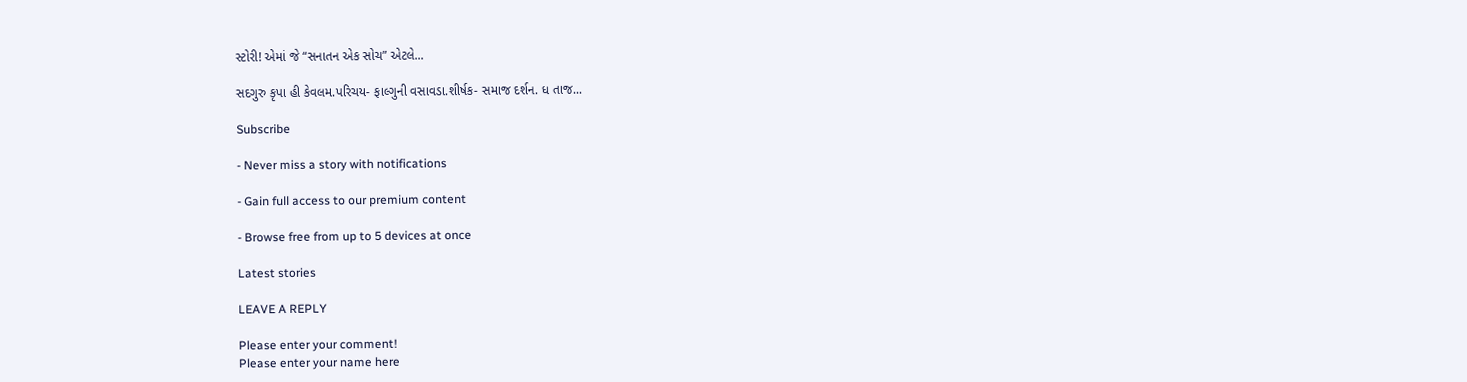સ્ટોરી! એમાં જે “સનાતન એક સોચ” એટલે...

સદગુરુ કૃપા હી કેવલમ.પરિચય- ફાલ્ગુની વસાવડા.શીર્ષક- સમાજ દર્શન. ધ તાજ...

Subscribe

- Never miss a story with notifications

- Gain full access to our premium content

- Browse free from up to 5 devices at once

Latest stories

LEAVE A REPLY

Please enter your comment!
Please enter your name here